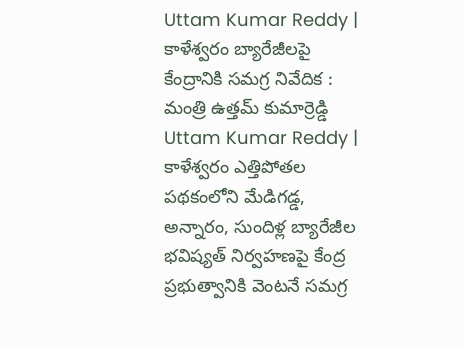Uttam Kumar Reddy | కాళేశ్వరం బ్యారేజీలపై కేంద్రానికి సమగ్ర నివేదిక : మంత్రి ఉత్తమ్ కుమార్రెడ్డి
Uttam Kumar Reddy | కాళేశ్వరం ఎత్తిపోతల పథకంలోని మేడిగడ్డ, అన్నారం, సుందిళ్ల బ్యారేజీల భవిష్యత్ నిర్వహణపై కేంద్ర ప్రభుత్వానికి వెంటనే సమగ్ర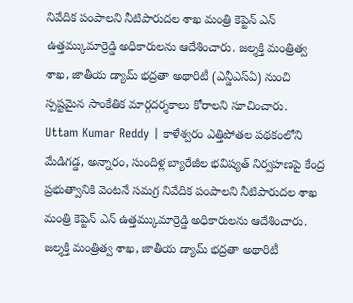నివేదిక పంపాలని నీటిపారుదల శాఖ మంత్రి కెప్టెన్ ఎన్ ఉత్తమ్కుమార్రెడ్డి అధికారులను ఆదేశించారు. జల్శక్తి మంత్రిత్వ శాఖ, జాతీయ డ్యామ్ భద్రతా అథారిటీ (ఎన్డీఎస్ఏ) నుంచి స్పష్టమైన సాంకేతిక మార్గదర్శకాలు కోరాలని సూచించారు.
Uttam Kumar Reddy | కాళేశ్వరం ఎత్తిపోతల పథకంలోని మేడిగడ్డ, అన్నారం, సుందిళ్ల బ్యారేజీల భవిష్యత్ నిర్వహణపై కేంద్ర ప్రభుత్వానికి వెంటనే సమగ్ర నివేదిక పంపాలని నీటిపారుదల శాఖ మంత్రి కెప్టెన్ ఎన్ ఉత్తమ్కుమార్రెడ్డి అధికారులను ఆదేశించారు. జల్శక్తి మంత్రిత్వ శాఖ, జాతీయ డ్యామ్ భద్రతా అథారిటీ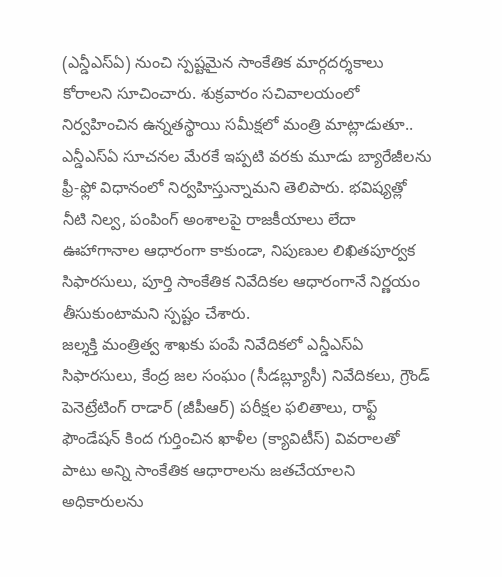(ఎన్డీఎస్ఏ) నుంచి స్పష్టమైన సాంకేతిక మార్గదర్శకాలు కోరాలని సూచించారు. శుక్రవారం సచివాలయంలో నిర్వహించిన ఉన్నతస్థాయి సమీక్షలో మంత్రి మాట్లాడుతూ.. ఎన్డీఎస్ఏ సూచనల మేరకే ఇప్పటి వరకు మూడు బ్యారేజీలను ఫ్రీ-ఫ్లో విధానంలో నిర్వహిస్తున్నామని తెలిపారు. భవిష్యత్లో నీటి నిల్వ, పంపింగ్ అంశాలపై రాజకీయాలు లేదా ఊహాగానాల ఆధారంగా కాకుండా, నిపుణుల లిఖితపూర్వక సిఫారసులు, పూర్తి సాంకేతిక నివేదికల ఆధారంగానే నిర్ణయం తీసుకుంటామని స్పష్టం చేశారు.
జల్శక్తి మంత్రిత్వ శాఖకు పంపే నివేదికలో ఎన్డీఎస్ఏ సిఫారసులు, కేంద్ర జల సంఘం (సీడబ్ల్యూసీ) నివేదికలు, గ్రౌండ్ పెనెట్రేటింగ్ రాడార్ (జీపీఆర్) పరీక్షల ఫలితాలు, రాఫ్ట్ ఫౌండేషన్ కింద గుర్తించిన ఖాళీల (క్యావిటీస్) వివరాలతో పాటు అన్ని సాంకేతిక ఆధారాలను జతచేయాలని అధికారులను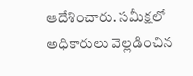ఆదేశించారు. సమీక్షలో అధికారులు వెల్లడించిన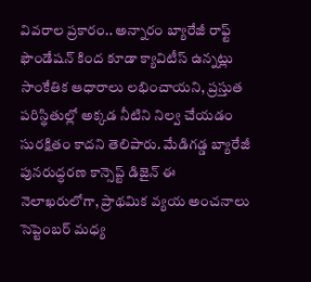వివరాల ప్రకారం.. అన్నారం బ్యారేజీ రాఫ్ట్ ఫౌండేషన్ కింద కూడా క్యావిటీస్ ఉన్నట్లు సాంకేతిక ఆధారాలు లభించాయని, ప్రస్తుత పరిస్థితుల్లో అక్కడ నీటిని నిల్వ చేయడం సురక్షితం కాదని తెలిపారు. మేడిగడ్డ బ్యారేజీ పునరుద్ధరణ కాన్సెప్ట్ డిజైన్ ఈ నెలాఖరులోగా, ప్రాథమిక వ్యయ అంచనాలు సెప్టెంబర్ మధ్య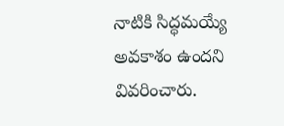నాటికి సిద్ధమయ్యే అవకాశం ఉందని వివరించారు.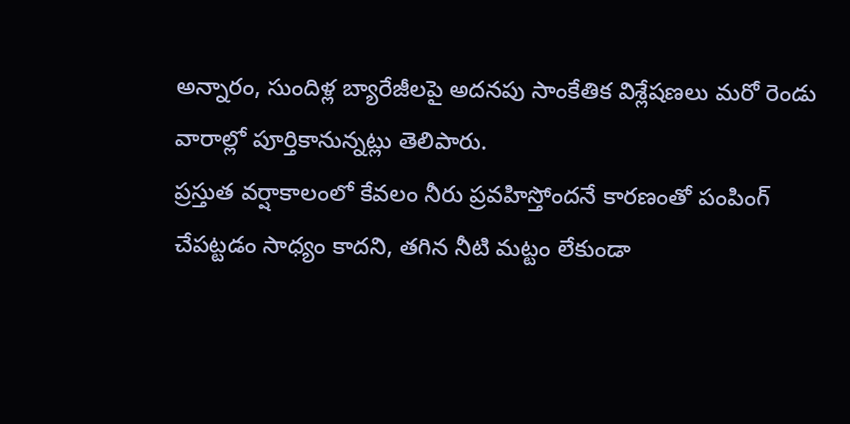అన్నారం, సుందిళ్ల బ్యారేజీలపై అదనపు సాంకేతిక విశ్లేషణలు మరో రెండు వారాల్లో పూర్తికానున్నట్లు తెలిపారు.
ప్రస్తుత వర్షాకాలంలో కేవలం నీరు ప్రవహిస్తోందనే కారణంతో పంపింగ్ చేపట్టడం సాధ్యం కాదని, తగిన నీటి మట్టం లేకుండా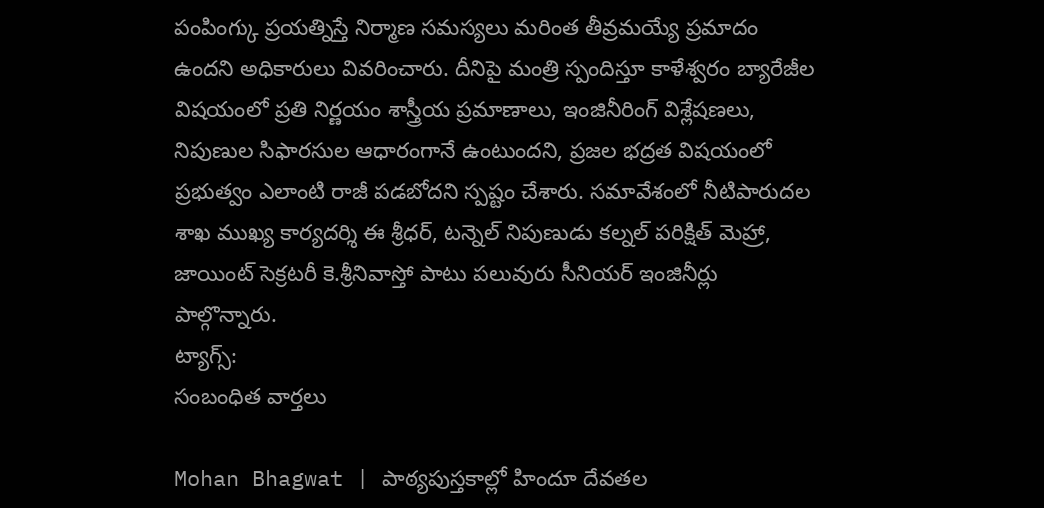పంపింగ్కు ప్రయత్నిస్తే నిర్మాణ సమస్యలు మరింత తీవ్రమయ్యే ప్రమాదం ఉందని అధికారులు వివరించారు. దీనిపై మంత్రి స్పందిస్తూ కాళేశ్వరం బ్యారేజీల విషయంలో ప్రతి నిర్ణయం శాస్త్రీయ ప్రమాణాలు, ఇంజినీరింగ్ విశ్లేషణలు, నిపుణుల సిఫారసుల ఆధారంగానే ఉంటుందని, ప్రజల భద్రత విషయంలో ప్రభుత్వం ఎలాంటి రాజీ పడబోదని స్పష్టం చేశారు. సమావేశంలో నీటిపారుదల శాఖ ముఖ్య కార్యదర్శి ఈ శ్రీధర్, టన్నెల్ నిపుణుడు కల్నల్ పరిక్షిత్ మెహ్రా, జాయింట్ సెక్రటరీ కె.శ్రీనివాస్తో పాటు పలువురు సీనియర్ ఇంజినీర్లు పాల్గొన్నారు.
ట్యాగ్స్:
సంబంధిత వార్తలు

Mohan Bhagwat | పాఠ్యపుస్తకాల్లో హిందూ దేవతల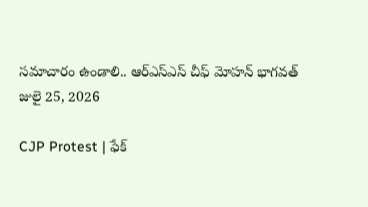సమాచారం ఉండాలి.. ఆర్ఎస్ఎస్ చీఫ్ మోహన్ భాగవత్
జులై 25, 2026

CJP Protest | ఫేక్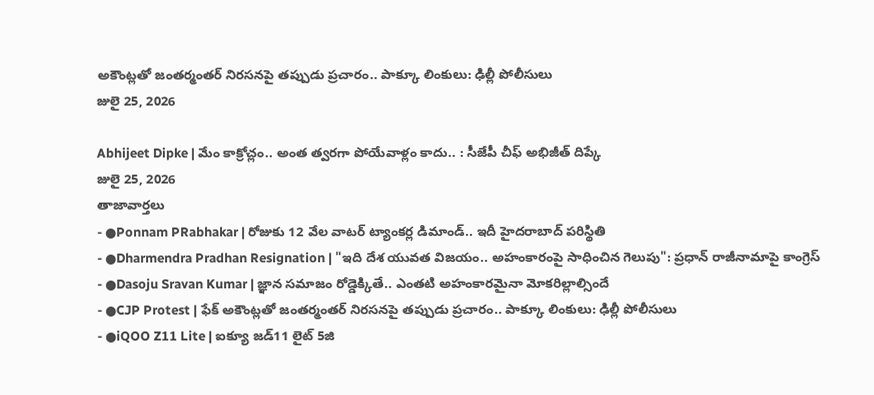అకౌంట్లతో జంతర్మంతర్ నిరసనపై తప్పుడు ప్రచారం.. పాక్కూ లింకులు: ఢిల్లీ పోలీసులు
జులై 25, 2026

Abhijeet Dipke | మేం కాక్రోచ్లం.. అంత త్వరగా పోయేవాళ్లం కాదు.. : సీజేపీ చీఫ్ అభిజీత్ దిప్కే
జులై 25, 2026
తాజావార్తలు
- ●Ponnam PRabhakar | రోజుకు 12 వేల వాటర్ ట్యాంకర్ల డిమాండ్.. ఇదీ హైదరాబాద్ పరిస్థితి
- ●Dharmendra Pradhan Resignation | "ఇది దేశ యువత విజయం.. అహంకారంపై సాధించిన గెలుపు": ప్రధాన్ రాజీనామాపై కాంగ్రెస్
- ●Dasoju Sravan Kumar | జ్ఞాన సమాజం రోడ్డెక్కితే.. ఎంతటి అహంకారమైనా మోకరిల్లాల్సిందే
- ●CJP Protest | ఫేక్ అకౌంట్లతో జంతర్మంతర్ నిరసనపై తప్పుడు ప్రచారం.. పాక్కూ లింకులు: ఢిల్లీ పోలీసులు
- ●iQOO Z11 Lite | ఐక్యూ జడ్11 లైట్ 5జి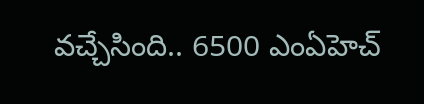వచ్చేసింది.. 6500 ఎంఏహెచ్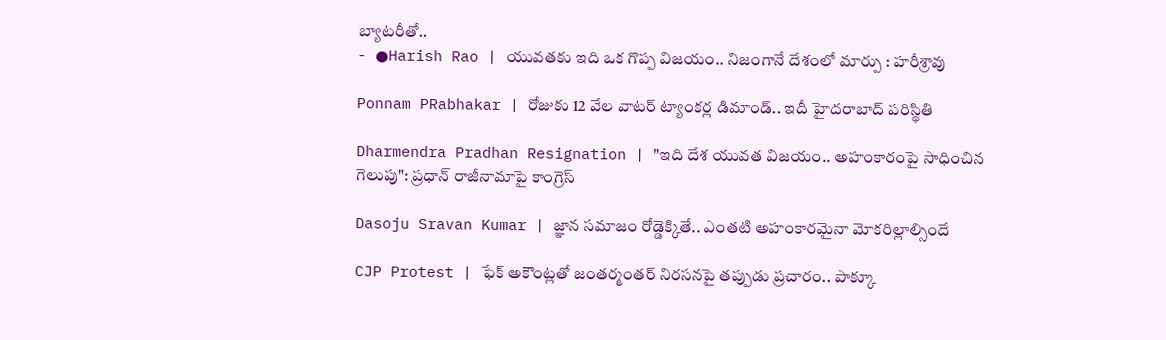బ్యాటరీతో..
- ●Harish Rao | యువతకు ఇది ఒక గొప్ప విజయం.. నిజంగానే దేశంలో మార్పు : హరీశ్రావు

Ponnam PRabhakar | రోజుకు 12 వేల వాటర్ ట్యాంకర్ల డిమాండ్.. ఇదీ హైదరాబాద్ పరిస్థితి

Dharmendra Pradhan Resignation | "ఇది దేశ యువత విజయం.. అహంకారంపై సాధించిన గెలుపు": ప్రధాన్ రాజీనామాపై కాంగ్రెస్

Dasoju Sravan Kumar | జ్ఞాన సమాజం రోడ్డెక్కితే.. ఎంతటి అహంకారమైనా మోకరిల్లాల్సిందే

CJP Protest | ఫేక్ అకౌంట్లతో జంతర్మంతర్ నిరసనపై తప్పుడు ప్రచారం.. పాక్కూ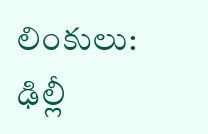లింకులు: ఢిల్లీ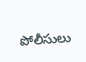పోలీసులు